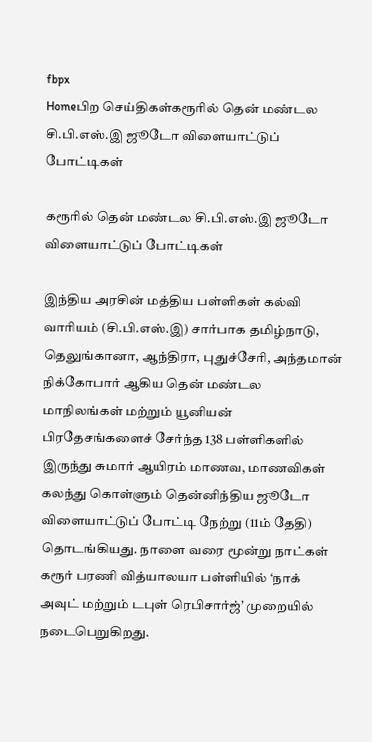fbpx
Homeபிற செய்திகள்கரூரில் தென் மண்டல சி.பி.எஸ்.இ ஜூடோ விளையாட்டுப் போட்டிகள்

கரூரில் தென் மண்டல சி.பி.எஸ்.இ ஜூடோ விளையாட்டுப் போட்டிகள்

இந்திய அரசின் மத்திய பள்ளிகள் கல்வி வாரியம் (சி.பி.எஸ்.இ) சார்பாக தமிழ்நாடு, தெலுங்கானா, ஆந்திரா, புதுச்சேரி, அந்தமான் நிக்கோபார் ஆகிய தென் மண்டல மாநிலங்கள் மற்றும் யூனியன் பிரதேசங்களைச் சேர்ந்த 138 பள்ளிகளில் இருந்து சுமார் ஆயிரம் மாணவ, மாணவிகள் கலந்து கொள்ளும் தென்னிந்திய ஜூடோ விளையாட்டுப் போட்டி நேற்று (11ம் தேதி) தொடங்கியது. நாளை வரை மூன்று நாட்கள் கரூர் பரணி வித்யாலயா பள்ளியில் ‘நாக் அவுட் மற்றும் டபுள் ரெபிசார்ஜ்’ முறையில் நடைபெறுகிறது.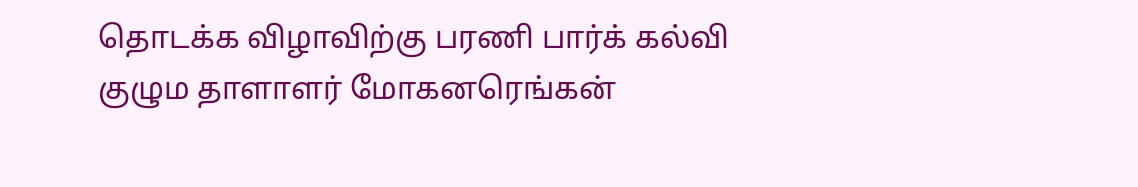தொடக்க விழாவிற்கு பரணி பார்க் கல்வி குழும தாளாளர் மோகனரெங்கன்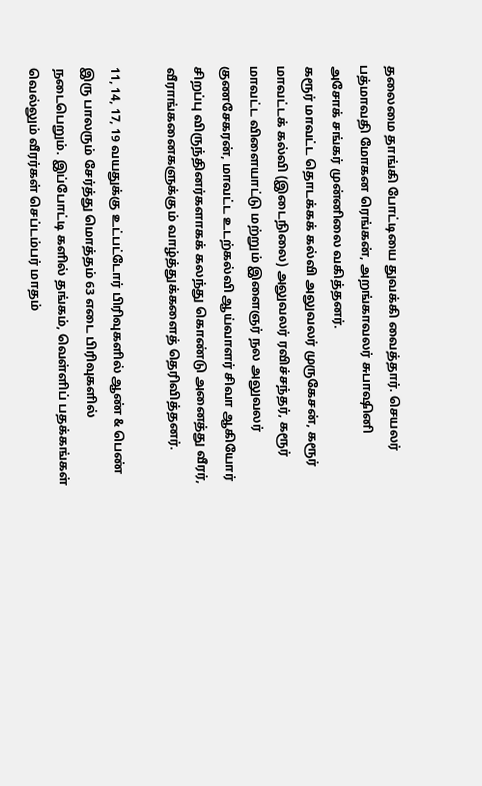தலைமை தாங்கி போட்டியை துவக்கி வைத்தார். செயலர் பத்மாவதி மோகன ரெங்கன், அறங்காவலர் சுபாஷினி அசோக் சங்கர் முன்னிலை வகித்தனர்.
கரூர் மாவட்ட தொடக்கக் கல்வி அலுவலர் முருகேசன், கரூர் மாவட்டக் கல்வி (இடைநிலை) அலுவலர் ரவிச்சந்தர், கரூர் மாவட்ட விளையாட்டு மற்றும் இளைஞர் நல அலுவலர் குணசேகரன், மாவட்ட உடற்கல்வி ஆய்வாளர் சிவா ஆகியோர் சிறப்பு விருந்தினர்களாகக் கலந்து கொண்டு அனைத்து வீரர், வீராங்கனைகளுக்கும் வாழ்த்துக்களைத் தெரிவித்தனர்.

11, 14, 17, 19 வயதுக்கு உட்பட்டோர் பிரிவுகளில் ஆண் & பெண் இரு பாலரும் சேர்த்து மொத்தம் 63 எடை பிரிவுகளில் நடைபெறும். இப்போட்டி களில் தங்கம், வெள்ளிப் பதக்கங்கள் வெல்லும் வீரர்கள் செப்டம்பர் மாதம்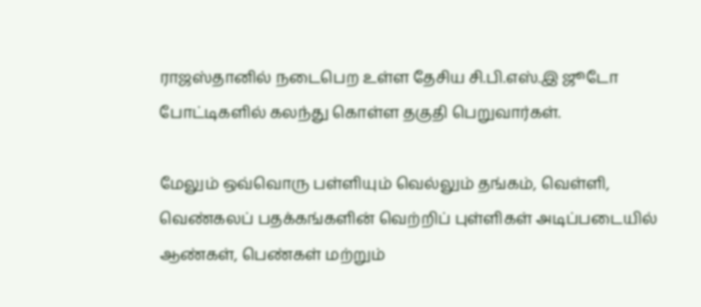ராஜஸ்தானில் நடைபெற உள்ள தேசிய சி.பி.எஸ்.இ ஜூடோ போட்டிகளில் கலந்து கொள்ள தகுதி பெறுவார்கள்.

மேலும் ஒவ்வொரு பள்ளியும் வெல்லும் தங்கம், வெள்ளி, வெண்கலப் பதக்கங்களின் வெற்றிப் புள்ளிகள் அடிப்படையில் ஆண்கள், பெண்கள் மற்றும்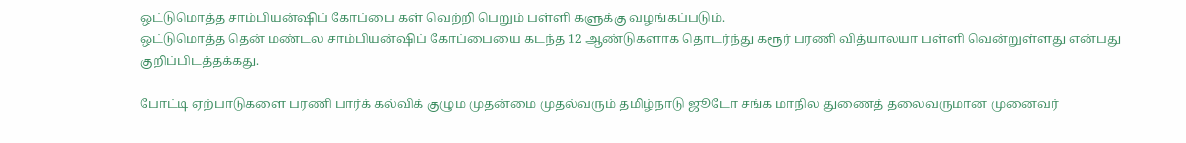ஒட்டுமொத்த சாம்பியன்ஷிப் கோப்பை கள் வெற்றி பெறும் பள்ளி களுக்கு வழங்கப்படும்.
ஒட்டுமொத்த தென் மண்டல சாம்பியன்ஷிப் கோப்பையை கடந்த 12 ஆண்டுகளாக தொடர்ந்து கரூர் பரணி வித்யாலயா பள்ளி வென்றுள்ளது என்பது குறிப்பிடத்தக்கது.

போட்டி ஏற்பாடுகளை பரணி பார்க் கல்விக் குழும முதன்மை முதல்வரும் தமிழ்நாடு ஜூடோ சங்க மாநில துணைத் தலைவருமான முனைவர்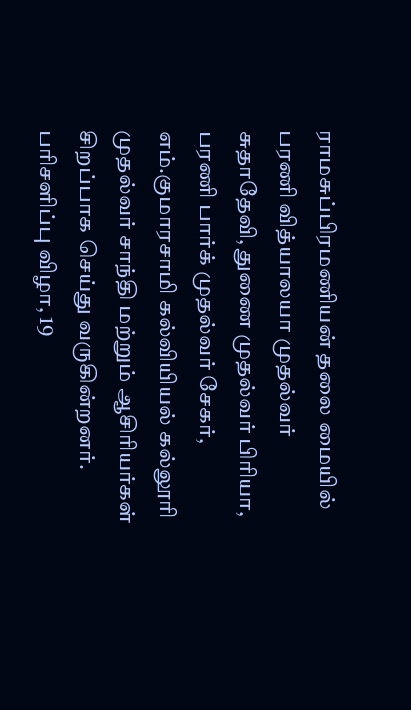ராமசுப்பிரமணியன் தலை மையில் பரணி வித்யாலயா முதல்வர் சுதாதேவி, துணை முதல்வர் பிரியா, பரணி பார்க் முதல்வர் சேகர், எம்.குமாரசாமி கல்வியியல் கல்லூரி முதல்வர் சாந்தி மற்றும் ஆசிரியர்கள் சிறப்பாக செய்து வருகின்றனர்.
பரிசளிப்பு விழா, 19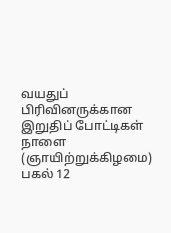வயதுப் பிரிவினருக்கான இறுதிப் போட்டிகள் நாளை (ஞாயிற்றுக்கிழமை) பகல் 12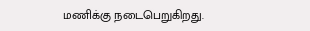மணிக்கு நடைபெறுகிறது.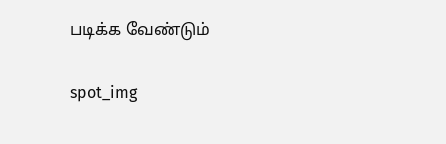படிக்க வேண்டும்

spot_img